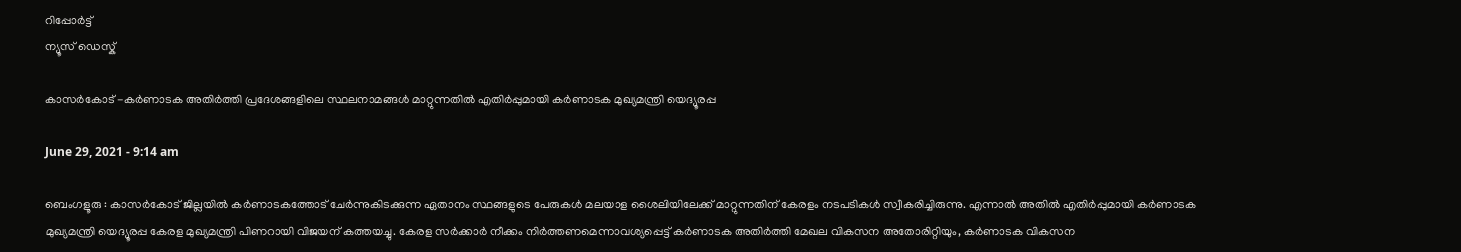റിപ്പോര്‍ട്ട്
ന്യൂസ് ഡെസ്ക്

കാസര്‍കോട്‌ -കര്‍ണാടക അതിര്‍ത്തി പ്രദേശങ്ങളിലെ സ്ഥലനാമങ്ങള്‍ മാറ്റുന്നതില്‍ എതിര്‍പ്പുമായി കര്‍ണാടക മുഖ്യമന്ത്രി യെദ്യൂരപ്പ

June 29, 2021 - 9:14 am

ബെംഗളൂരു : കാസര്‍കോട്‌ ജില്ലയില്‍ കര്‍ണാടകത്തോട്‌ ചേര്‍ന്നുകിടക്കുന്ന ഏതാനം സ്ഥങ്ങളുടെ പേരുകള്‍ മലയാള ശൈലിയിലേക്ക്‌ മാറ്റുന്നതിന്‌ കേരളം നടപടികള്‍ സ്വീകരിച്ചിരുന്നു. എന്നാല്‍ അതില്‍ എതിര്‍പ്പുമായി കര്‍ണാടക മുഖ്യമന്ത്രി യെദ്യൂരപ്പ കേരള മുഖ്യമന്ത്രി പിണറായി വിജയന്‌ കത്തയച്ചു. കേരള സര്‍ക്കാര്‍ നീക്കം നിര്‍ത്തണമെന്നാവശ്യപ്പെട്ട്‌ കര്‍ണാടക അതിര്‍ത്തി മേഖല വികസന അതോരിറ്റിയും, കര്‍ണാടക വികസന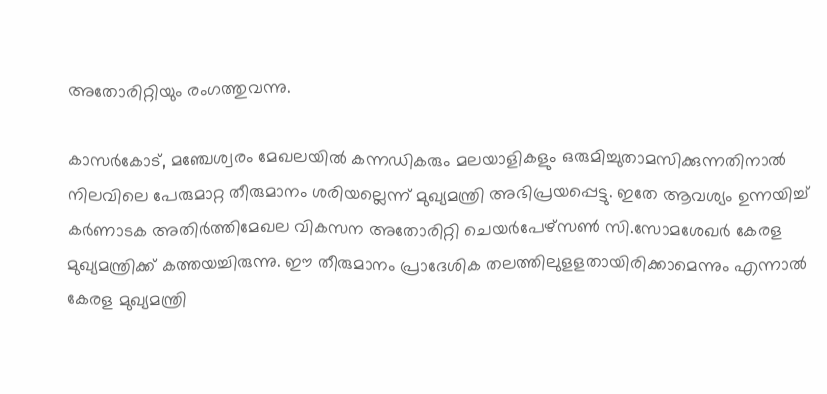അതോരിറ്റിയും രംഗത്തുവന്നു.

കാസര്‍കോട്‌, മഞ്ചേശ്വരം മേഖലയില്‍ കന്നഡികരും മലയാളികളും ഒരുമിച്ചുതാമസിക്കുന്നതിനാല്‍ നിലവിലെ പേരുമാറ്റ തീരുമാനം ശരിയല്ലെന്ന്‌ മുഖ്യമന്ത്രി അഭിപ്രയപ്പെട്ടു. ഇതേ ആവശ്യം ഉന്നയിച്ച് കര്‍ണാടക അതിര്‍ത്തിമേഖല വികസന അതോരിറ്റി ചെയര്‍പേഴ്‌സണ്‍ സി.സോമശേഖര്‍ കേരള മുഖ്യമന്ത്രിക്ക്‌ കത്തയച്ചിരുന്നു. ഈ തീരുമാനം പ്രാദേശിക തലത്തിലുളളതായിരിക്കാമെന്നും എന്നാല്‍ കേരള മുഖ്യമന്ത്രി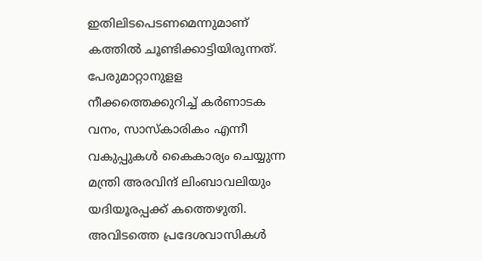ഇതിലിടപെടണമെന്നുമാണ്‌ കത്തില്‍ ചൂണ്ടിക്കാട്ടിയിരുന്നത്‌. പേരുമാറ്റാനുളള നീക്കത്തെക്കുറിച്ച്‌ കര്‍ണാടക വനം, സാസ്‌കാരികം എന്നീ വകുപ്പുകള്‍ കൈകാര്യം ചെയ്യുന്ന മന്ത്രി അരവിന്ദ്‌ ലിംബാവലിയും യദിയൂരപ്പക്ക്‌ കത്തെഴുതി. അവിടത്തെ പ്രദേശവാസികള്‍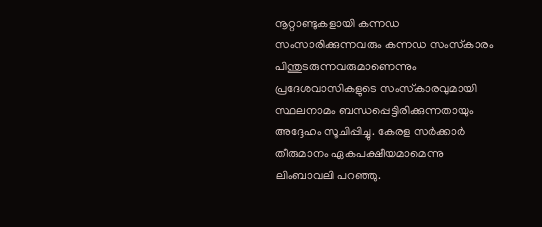നൂറ്റാണ്ടുകളായി കന്നഡ സംസാരിക്കുന്നവരും കന്നഡ സംസ്‌കാരം പിന്തുടരുന്നവരുമാണെന്നും പ്രദേശവാസികളുടെ സംസ്‌കാരവുമായി സ്ഥലനാമം ബന്ധപ്പെട്ടിരിക്കുന്നതായും അദ്ദേഹം സൂചിപ്പിച്ചു. കേരള സര്‍ക്കാര്‍ തീരുമാനം ഏകപക്ഷീയമാമെന്നു ലിംബാവലി പറഞ്ഞു.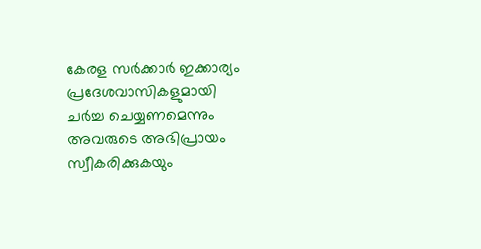കേരള സര്‍ക്കാര്‍ ഇക്കാര്യം പ്രദേശവാസികളുമായി ചര്‍ച്ച ചെയ്യണമെന്നും അവരുടെ അഭിപ്രായം സ്വീകരിക്കുകയും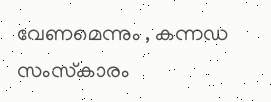വേണമെന്നും , കന്നഡ സംസ്‌കാരം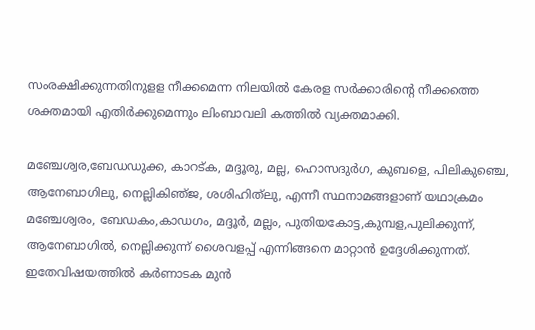സംരക്ഷിക്കുന്നതിനുളള നീക്കമെന്ന നിലയില്‍ കേരള സര്‍ക്കാരിന്റെ നീക്കത്തെ ശക്തമായി എതിര്‍ക്കുമെന്നും ലിംബാവലി കത്തില്‍ വ്യക്തമാക്കി.

മഞ്ചേശ്വര,ബേഡഡുക്ക, കാറട്‌ക, മദ്ദൂരു, മല്ല, ഹൊസദുര്‍ഗ, കുബളെ, പിലികുഞ്ചെ, ആനേബാഗിലു, നെല്ലികിഞ്‌ജ, ശശിഹിത്‌ലു, എന്നീ സ്ഥനാമങ്ങളാണ്‌ യഥാക്രമം മഞ്ചേശ്വരം, ബേഡകം,കാഡഗം, മദ്ദൂര്‍, മല്ലം, പുതിയകോട്ട,കുമ്പള,പുലിക്കുന്ന്‌, ആനേബാഗില്‍, നെല്ലിക്കുന്ന്‌ ശൈവളപ്പ്‌ എന്നിങ്ങനെ മാറ്റാന്‍ ഉദ്ദേശിക്കുന്നത്‌. ഇതേവിഷയത്തില്‍ കര്‍ണാടക മുന്‍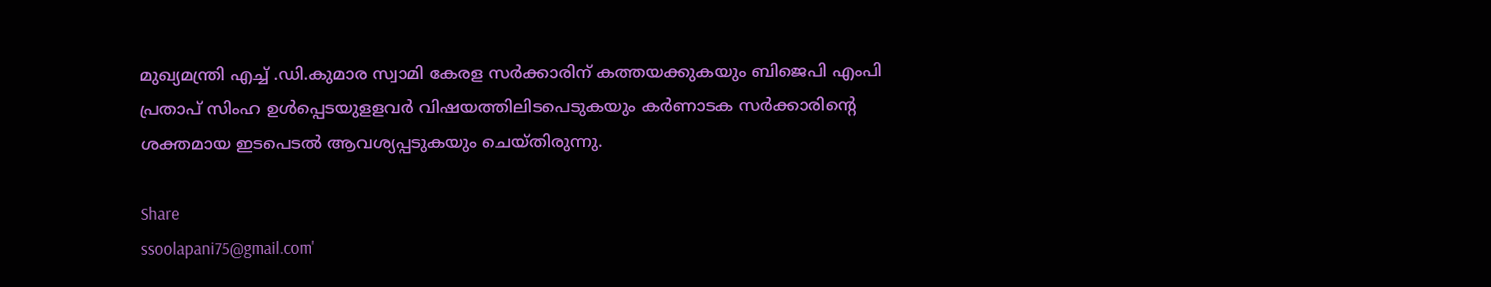മുഖ്യമന്ത്രി എച്ച് .ഡി.കുമാര സ്വാമി കേരള സര്‍ക്കാരിന്‌ കത്തയക്കുകയും ബിജെപി എംപി പ്രതാപ്‌ സിംഹ ഉള്‍പ്പെടയുളളവര്‍ വിഷയത്തിലിടപെടുകയും കര്‍ണാടക സര്‍ക്കാരിന്റെ ശക്തമായ ഇടപെടല്‍ ആവശ്യപ്പടുകയും ചെയ്‌തിരുന്നു.

Share
ssoolapani75@gmail.com'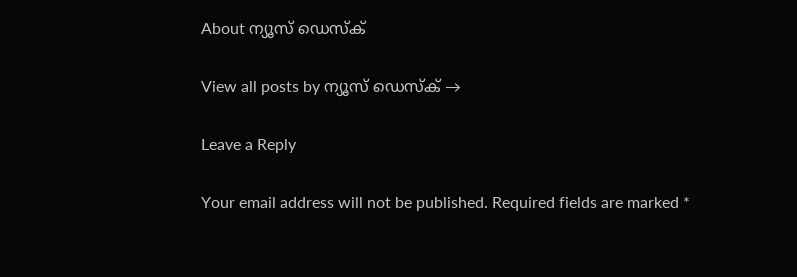About ന്യൂസ് ഡെസ്ക്

View all posts by ന്യൂസ് ഡെസ്ക് →

Leave a Reply

Your email address will not be published. Required fields are marked *